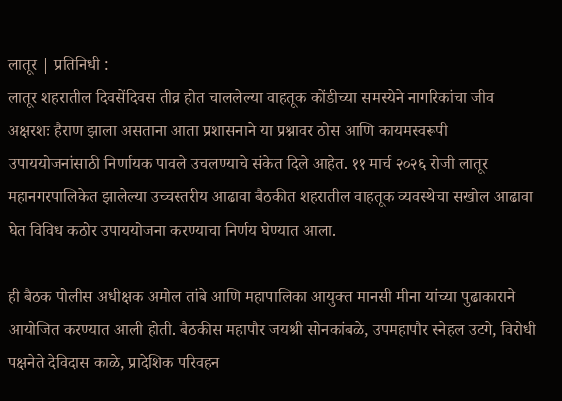लातूर | प्रतिनिधी :
लातूर शहरातील दिवसेंदिवस तीव्र होत चाललेल्या वाहतूक कोंडीच्या समस्येने नागरिकांचा जीव अक्षरशः हैराण झाला असताना आता प्रशासनाने या प्रश्नावर ठोस आणि कायमस्वरूपी उपाययोजनांसाठी निर्णायक पावले उचलण्याचे संकेत दिले आहेत. ११ मार्च २०२६ रोजी लातूर महानगरपालिकेत झालेल्या उच्चस्तरीय आढावा बैठकीत शहरातील वाहतूक व्यवस्थेचा सखोल आढावा घेत विविध कठोर उपाययोजना करण्याचा निर्णय घेण्यात आला.

ही बैठक पोलीस अधीक्षक अमोल तांबे आणि महापालिका आयुक्त मानसी मीना यांच्या पुढाकाराने आयोजित करण्यात आली होती. बैठकीस महापौर जयश्री सोनकांबळे, उपमहापौर स्नेहल उटगे, विरोधी पक्षनेते देविदास काळे, प्रादेशिक परिवहन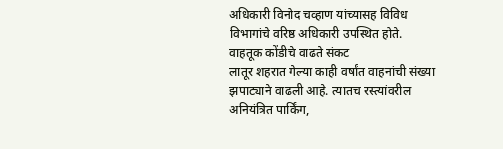अधिकारी विनोद चव्हाण यांच्यासह विविध विभागांचे वरिष्ठ अधिकारी उपस्थित होते.
वाहतूक कोंडीचे वाढते संकट
लातूर शहरात गेल्या काही वर्षांत वाहनांची संख्या झपाट्याने वाढली आहे. त्यातच रस्त्यांवरील अनियंत्रित पार्किंग,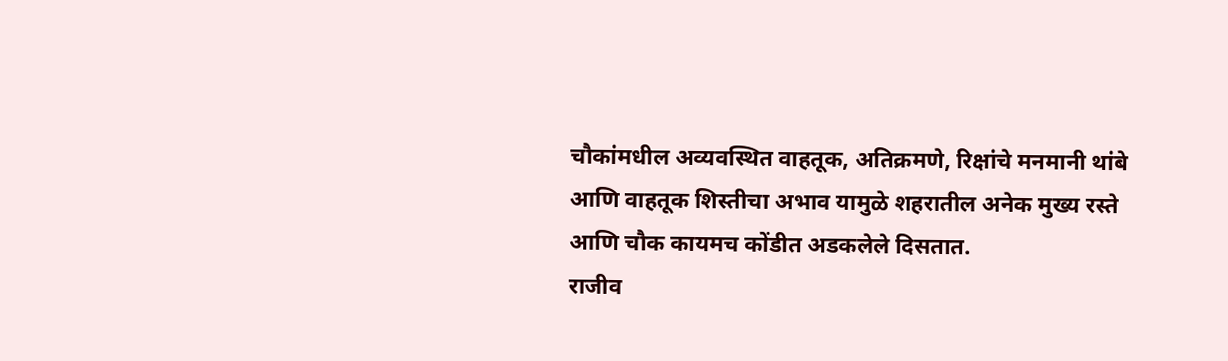चौकांमधील अव्यवस्थित वाहतूक, अतिक्रमणे, रिक्षांचे मनमानी थांबे आणि वाहतूक शिस्तीचा अभाव यामुळे शहरातील अनेक मुख्य रस्ते आणि चौक कायमच कोंडीत अडकलेले दिसतात.
राजीव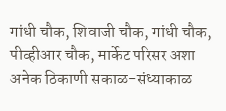गांधी चौक, शिवाजी चौक, गांधी चौक, पीव्हीआर चौक, मार्केट परिसर अशा अनेक ठिकाणी सकाळ-संध्याकाळ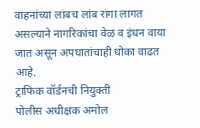वाहनांच्या लांबच लांब रांगा लागत असल्याने नागरिकांचा वेळ व इंधन वाया जात असून अपघातांचाही धोका वाढत आहे.
ट्राफिक वॉर्डनची नियुक्ती
पोलीस अधीक्षक अमोल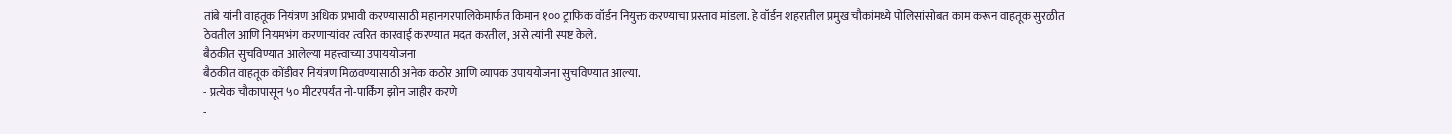तांबे यांनी वाहतूक नियंत्रण अधिक प्रभावी करण्यासाठी महानगरपालिकेमार्फत किमान १०० ट्राफिक वॉर्डन नियुक्त करण्याचा प्रस्ताव मांडला. हे वॉर्डन शहरातील प्रमुख चौकांमध्ये पोलिसांसोबत काम करून वाहतूक सुरळीत ठेवतील आणि नियमभंग करणाऱ्यांवर त्वरित कारवाई करण्यात मदत करतील, असे त्यांनी स्पष्ट केले.
बैठकीत सुचविण्यात आलेल्या महत्त्वाच्या उपाययोजना
बैठकीत वाहतूक कोंडीवर नियंत्रण मिळवण्यासाठी अनेक कठोर आणि व्यापक उपाययोजना सुचविण्यात आल्या.
- प्रत्येक चौकापासून ५० मीटरपर्यंत नो-पार्किंग झोन जाहीर करणे
-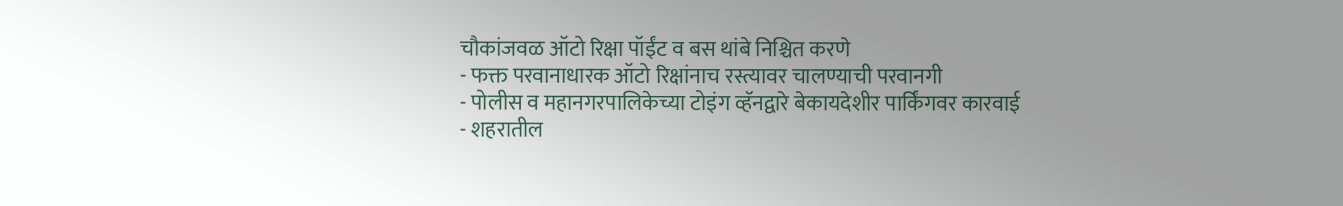चौकांजवळ ऑटो रिक्षा पॉईंट व बस थांबे निश्चित करणे
- फक्त परवानाधारक ऑटो रिक्षांनाच रस्त्यावर चालण्याची परवानगी
- पोलीस व महानगरपालिकेच्या टोइंग व्हॅनद्वारे बेकायदेशीर पार्किंगवर कारवाई
- शहरातील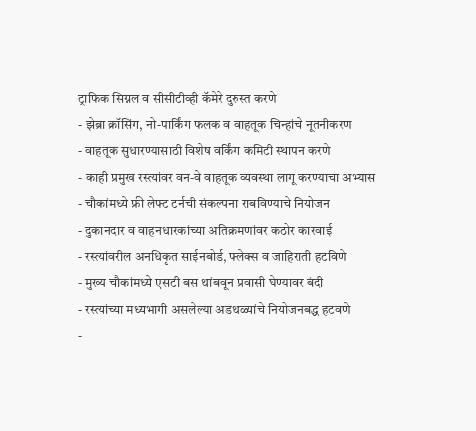ट्राफिक सिग्नल व सीसीटीव्ही कॅमेरे दुरुस्त करणे
- झेब्रा क्रॉसिंग, नो-पार्किंग फलक व वाहतूक चिन्हांचे नूतनीकरण
- वाहतूक सुधारण्यासाठी विशेष वर्किंग कमिटी स्थापन करणे
- काही प्रमुख रस्त्यांवर वन-वे वाहतूक व्यवस्था लागू करण्याचा अभ्यास
- चौकांमध्ये फ्री लेफ्ट टर्नची संकल्पना राबविण्याचे नियोजन
- दुकानदार व वाहनधारकांच्या अतिक्रमणांवर कठोर कारवाई
- रस्त्यांवरील अनधिकृत साईनबोर्ड, फ्लेक्स व जाहिराती हटविणे
- मुख्य चौकांमध्ये एसटी बस थांबवून प्रवासी घेण्यावर बंदी
- रस्त्यांच्या मध्यभागी असलेल्या अडथळ्यांचे नियोजनबद्ध हटवणे
-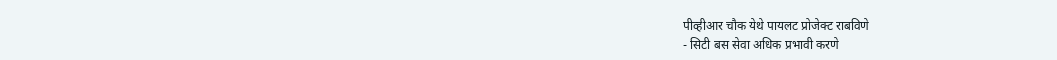पीव्हीआर चौक येथे पायलट प्रोजेक्ट राबविणे
- सिटी बस सेवा अधिक प्रभावी करणे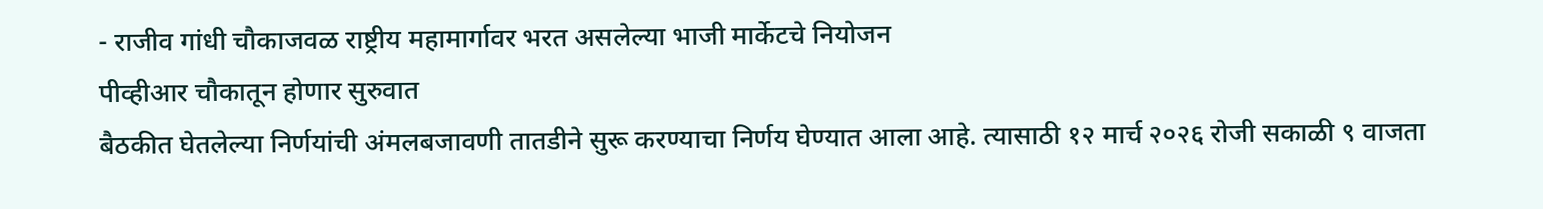- राजीव गांधी चौकाजवळ राष्ट्रीय महामार्गावर भरत असलेल्या भाजी मार्केटचे नियोजन
पीव्हीआर चौकातून होणार सुरुवात
बैठकीत घेतलेल्या निर्णयांची अंमलबजावणी तातडीने सुरू करण्याचा निर्णय घेण्यात आला आहे. त्यासाठी १२ मार्च २०२६ रोजी सकाळी ९ वाजता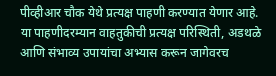पीव्हीआर चौक येथे प्रत्यक्ष पाहणी करण्यात येणार आहे.
या पाहणीदरम्यान वाहतुकीची प्रत्यक्ष परिस्थिती, अडथळे आणि संभाव्य उपायांचा अभ्यास करून जागेवरच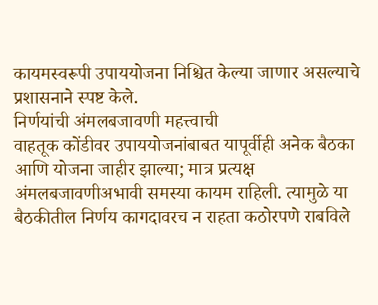कायमस्वरूपी उपाययोजना निश्चित केल्या जाणार असल्याचे प्रशासनाने स्पष्ट केले.
निर्णयांची अंमलबजावणी महत्त्वाची
वाहतूक कोंडीवर उपाययोजनांबाबत यापूर्वीही अनेक बैठका आणि योजना जाहीर झाल्या; मात्र प्रत्यक्ष अंमलबजावणीअभावी समस्या कायम राहिली. त्यामुळे या बैठकीतील निर्णय कागदावरच न राहता कठोरपणे राबविले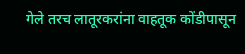गेले तरच लातूरकरांना वाहतूक कोंडीपासून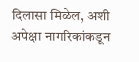दिलासा मिळेल, अशी अपेक्षा नागरिकांकडून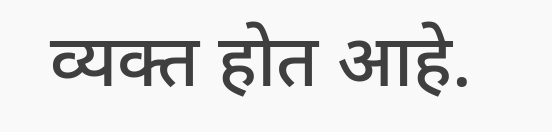व्यक्त होत आहे.